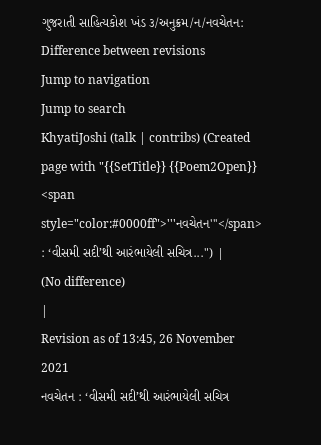ગુજરાતી સાહિત્યકોશ ખંડ ૩/અનુક્રમ/ન/નવચેતન: Difference between revisions
Jump to navigation
Jump to search
KhyatiJoshi (talk | contribs) (Created page with "{{SetTitle}} {{Poem2Open}} <span style="color:#0000ff">'''નવચેતન'''</span> : ‘વીસમી સદી’થી આરંભાયેલી સચિત્ર...") |
(No difference)
|
Revision as of 13:45, 26 November 2021
નવચેતન : ‘વીસમી સદી’થી આરંભાયેલી સચિત્ર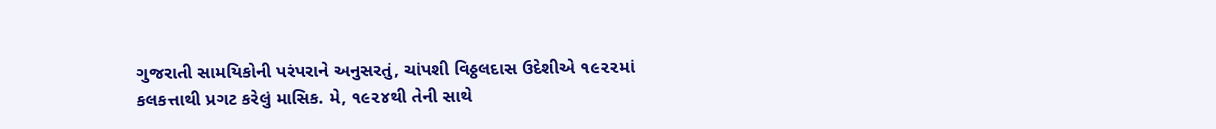ગુજરાતી સામયિકોની પરંપરાને અનુસરતું, ચાંપશી વિઠ્ઠલદાસ ઉદેશીએ ૧૯૨૨માં કલકત્તાથી પ્રગટ કરેલું માસિક. મે, ૧૯૨૪થી તેની સાથે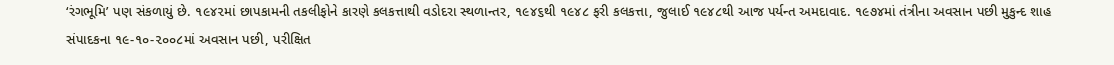‘રંગભૂમિ’ પણ સંકળાયું છે. ૧૯૪૨માં છાપકામની તકલીફોને કારણે કલકત્તાથી વડોદરા સ્થળાન્તર, ૧૯૪૬થી ૧૯૪૮ ફરી કલકત્તા, જુલાઈ ૧૯૪૮થી આજ પર્યન્ત અમદાવાદ. ૧૯૭૪માં તંત્રીના અવસાન પછી મુકુન્દ શાહ સંપાદકના ૧૯-૧૦-૨૦૦૮માં અવસાન પછી, પરીક્ષિત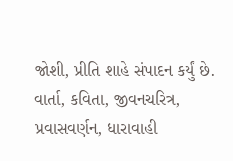જોશી, પ્રીતિ શાહે સંપાદન કર્યું છે. વાર્તા, કવિતા, જીવનચરિત્ર, પ્રવાસવર્ણન, ધારાવાહી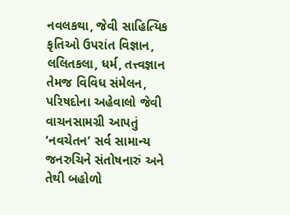નવલકથા, જેવી સાહિત્યિક કૃતિઓ ઉપરાંત વિજ્ઞાન, લલિતકલા, ધર્મ, તત્ત્વજ્ઞાન તેમજ વિવિધ સંમેલન, પરિષદોના અહેવાલો જેવી વાચનસામગ્રી આપતું ‘નવચેતન’ સર્વ સામાન્ય જનરુચિને સંતોષનારું અને તેથી બહોળો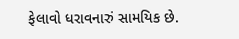ફેલાવો ધરાવનારું સામયિક છે.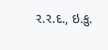ર.ર.દ., ઇ.કુ.